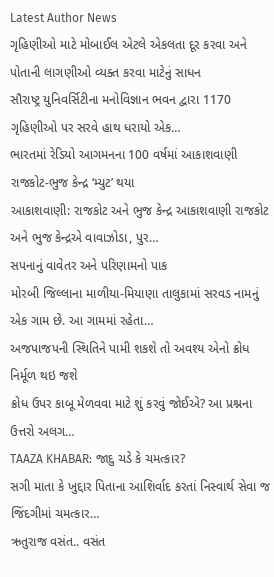Latest Author News
ગૃહિણીઓ માટે મોબાઈલ એટલે એકલતા દૂર કરવા અને પોતાની લાગણીઓ વ્યક્ત કરવા માટેનું સાધન
સૌરાષ્ટ્ર યુનિવર્સિટીના મનોવિજ્ઞાન ભવન દ્વારા 1170 ગૃહિણીઓ પર સરવે હાથ ધરાયો એક…
ભારતમાં રેડિયો આગમનના 100 વર્ષમાં આકાશવાણી રાજકોટ-ભુજ કેન્દ્ર ‘મ્યુટ’ થયા
આકાશવાણી: રાજકોટ અને ભુજ કેન્દ્ર આકાશવાણી રાજકોટ અને ભુજ કેન્દ્રએ વાવાઝોડા, પુર…
સપનાનું વાવેતર અને પરિણામનો પાક
મોરબી જિલ્લાના માળીયા-મિયાણા તાલુકામાં સરવડ નામનું એક ગામ છે. આ ગામમાં રહેતા…
અજપાજપની સ્થિતિને પામી શકશે તો અવશ્ય એનો ક્રોધ નિર્મૂળ થઇ જશે
ક્રોધ ઉપર કાબૂ મેળવવા માટે શું કરવું જોઈએ? આ પ્રશ્નના ઉત્તરો અલગ…
TAAZA KHABAR: જાદુ ચડે કે ચમત્કાર?
સગી માતા કે ખુદ્દાર પિતાના આશિર્વાદ કરતાં નિસ્વાર્થ સેવા જ જિંદગીમાં ચમત્કાર…
ઋતુરાજ વસંત.. વસંત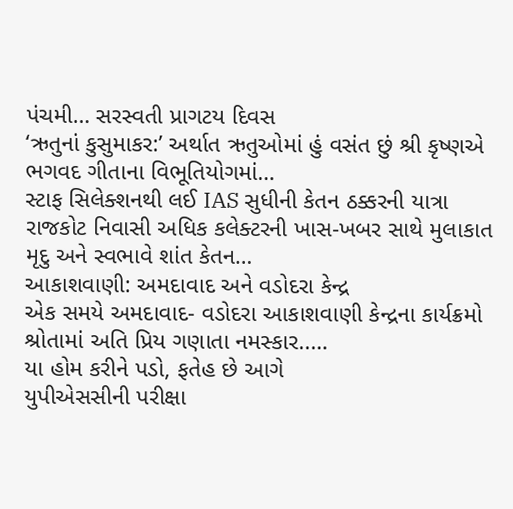પંચમી… સરસ્વતી પ્રાગટય દિવસ
‘ઋતુનાં કુસુમાકર:’ અર્થાત ઋતુઓમાં હું વસંત છું શ્રી કૃષ્ણએ ભગવદ ગીતાના વિભૂતિયોગમાં…
સ્ટાફ સિલેક્શનથી લઈ IAS સુધીની કેતન ઠક્કરની યાત્રા
રાજકોટ નિવાસી અધિક કલેક્ટરની ખાસ-ખબર સાથે મુલાકાત મૃદુ અને સ્વભાવે શાંત કેતન…
આકાશવાણી: અમદાવાદ અને વડોદરા કેન્દ્ર
એક સમયે અમદાવાદ- વડોદરા આકાશવાણી કેન્દ્રના કાર્યક્રમો શ્રોતામાં અતિ પ્રિય ગણાતા નમસ્કાર..…
યા હોમ કરીને પડો, ફતેહ છે આગે
યુપીએસસીની પરીક્ષા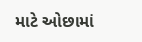માટે ઓછામાં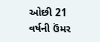ઓછી 21 વર્ષની ઉંમર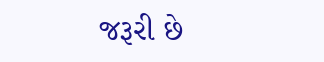જરૂરી છે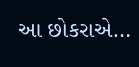આ છોકરાએ…